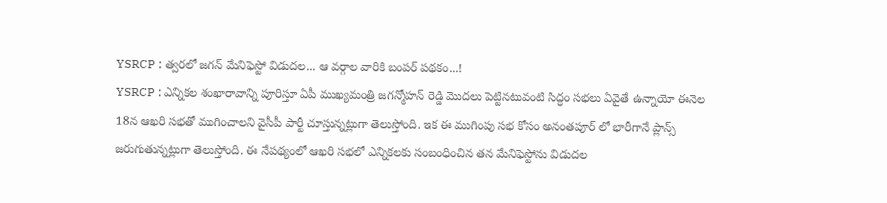YSRCP : త్వరలో జగన్ మేనిఫెస్టో విడుదల... ఆ వర్గాల వారికి బంపర్ పథకం...!
YSRCP : ఎన్నికల శంఖారావాన్ని పూరిస్తూ ఏపీ ముఖ్యమంత్రి జగన్మోహన్ రెడ్డి మొదలు పెట్టినటువంటి సిద్ధం సభలు ఏవైతే ఉన్నాయో ఈనెల 18న ఆఖరి సభతో ముగించాలని వైసీపీ పార్టీ చూస్తున్నట్లుగా తెలుస్తోంది. ఇక ఈ ముగింపు సభ కోసం అనంతపూర్ లో భారీగానే ప్లాన్స్ జరుగుతున్నట్లుగా తెలుస్తోంది. ఈ నేపథ్యంలో ఆఖరి సభలో ఎన్నికలకు సంబంధించిన తన మేనిఫెస్టోను విడుదల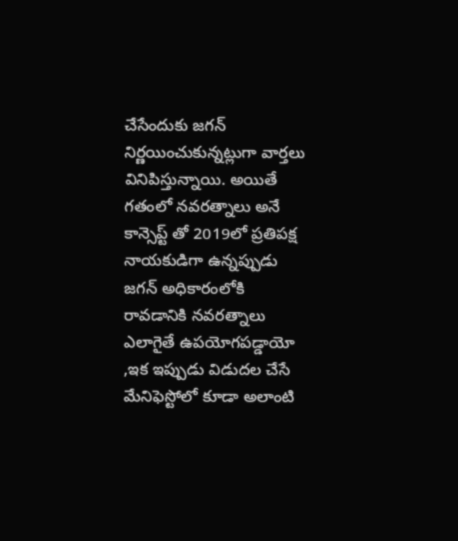చేసేందుకు జగన్ నిర్ణయించుకున్నట్లుగా వార్తలు వినిపిస్తున్నాయి. అయితే గతంలో నవరత్నాలు అనే కాన్సెప్ట్ తో 2019లో ప్రతిపక్ష నాయకుడిగా ఉన్నప్పుడు జగన్ అధికారంలోకి రావడానికి నవరత్నాలు ఎలాగైతే ఉపయోగపడ్డాయో ,ఇక ఇప్పుడు విడుదల చేసే మేనిఫెస్టోలో కూడా అలాంటి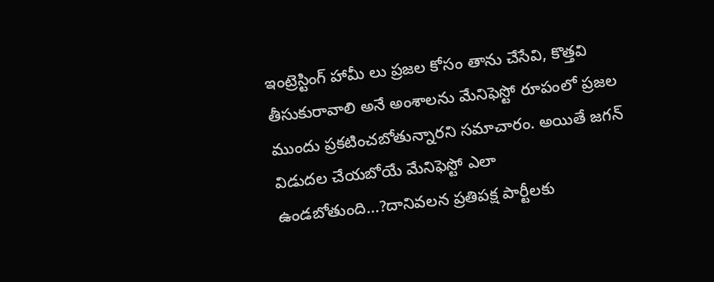ఇంట్రెస్టింగ్ హామీ లు ప్రజల కోసం తాను చేసేవి, కొత్తవి తీసుకురావాలి అనే అంశాలను మేనిఫెస్టో రూపంలో ప్రజల ముందు ప్రకటించబోతున్నారని సమాచారం. అయితే జగన్ విడుదల చేయబోయే మేనిఫెస్టో ఎలా ఉండబోతుంది…?దానివలన ప్రతిపక్ష పార్టీలకు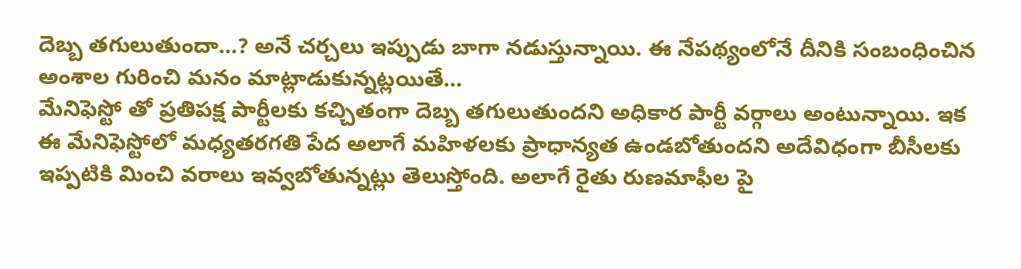దెబ్బ తగులుతుందా…? అనే చర్చలు ఇప్పుడు బాగా నడుస్తున్నాయి. ఈ నేపథ్యంలోనే దీనికి సంబంధించిన అంశాల గురించి మనం మాట్లాడుకున్నట్లయితే…
మేనిఫెస్టో తో ప్రతిపక్ష పార్టీలకు కచ్చితంగా దెబ్బ తగులుతుందని అధికార పార్టీ వర్గాలు అంటున్నాయి. ఇక ఈ మేనిఫెస్టోలో మధ్యతరగతి పేద అలాగే మహిళలకు ప్రాధాన్యత ఉండబోతుందని అదేవిధంగా బీసీలకు ఇప్పటికి మించి వరాలు ఇవ్వబోతున్నట్లు తెలుస్తోంది. అలాగే రైతు రుణమాఫీల పై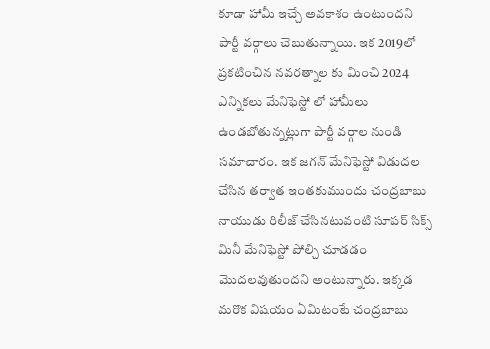కూడా హామీ ఇచ్చే అవకాశం ఉంటుందని పార్టీ వర్గాలు చెబుతున్నాయి. ఇక 2019లో ప్రకటించిన నవరత్నాల కు మించి 2024 ఎన్నికలు మేనిఫెస్టో లో హామీలు ఉండబోతున్నట్లుగా పార్టీ వర్గాల నుండి సమాచారం. ఇక జగన్ మేనిఫెస్టో విడుదల చేసిన తర్వాత ఇంతకుముందు చంద్రబాబు నాయుడు రిలీజ్ చేసినటువంటి సూపర్ సిక్స్ మినీ మేనిఫెస్టో పోల్చి చూడడం మొదలవుతుందని అంటున్నారు. ఇక్కడ మరొక విషయం ఏమిటంటే చంద్రబాబు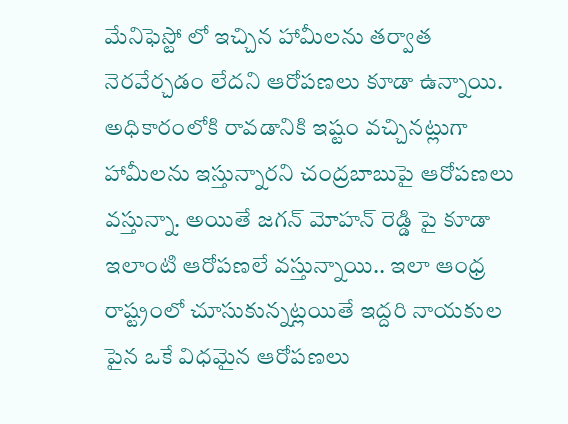మేనిఫెస్టో లో ఇచ్చిన హామీలను తర్వాత నెరవేర్చడం లేదని ఆరోపణలు కూడా ఉన్నాయి. అధికారంలోకి రావడానికి ఇష్టం వచ్చినట్లుగా హామీలను ఇస్తున్నారని చంద్రబాబుపై ఆరోపణలు వస్తున్నా. అయితే జగన్ మోహన్ రెడ్డి పై కూడా ఇలాంటి ఆరోపణలే వస్తున్నాయి.. ఇలా ఆంధ్ర రాష్ట్రంలో చూసుకున్నట్లయితే ఇద్దరి నాయకుల పైన ఒకే విధమైన ఆరోపణలు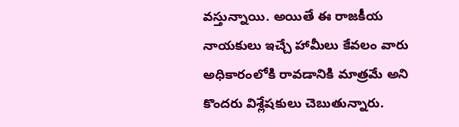వస్తున్నాయి. అయితే ఈ రాజకీయ నాయకులు ఇచ్చే హామీలు కేవలం వారు అధికారంలోకి రావడానికి మాత్రమే అని కొందరు విశ్లేషకులు చెబుతున్నారు.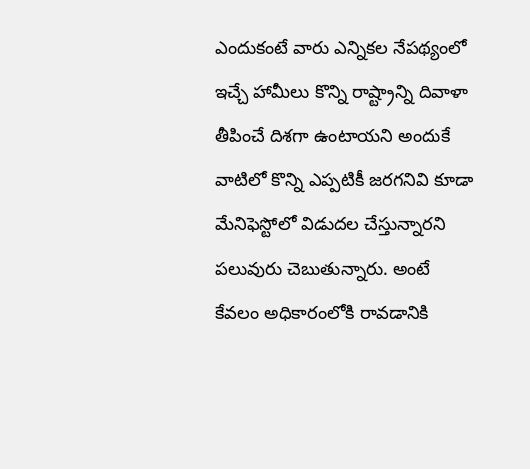ఎందుకంటే వారు ఎన్నికల నేపథ్యంలో ఇచ్చే హామీలు కొన్ని రాష్ట్రాన్ని దివాళా తీపించే దిశగా ఉంటాయని అందుకే వాటిలో కొన్ని ఎప్పటికీ జరగనివి కూడా మేనిఫెస్టోలో విడుదల చేస్తున్నారని పలువురు చెబుతున్నారు. అంటే కేవలం అధికారంలోకి రావడానికి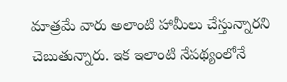మాత్రమే వారు అలాంటి హామీలు చేస్తున్నారని చెబుతున్నారు. ఇక ఇలాంటి నేపథ్యంలోనే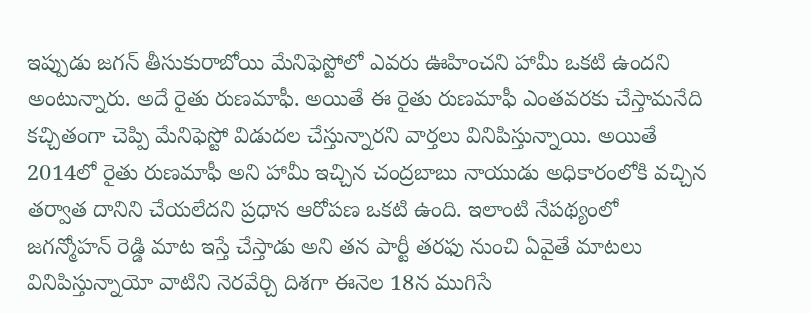ఇప్పుడు జగన్ తీసుకురాబోయి మేనిఫెస్టోలో ఎవరు ఊహించని హామీ ఒకటి ఉందని అంటున్నారు. అదే రైతు రుణమాఫీ. అయితే ఈ రైతు రుణమాఫీ ఎంతవరకు చేస్తామనేది కచ్చితంగా చెప్పి మేనిఫెస్టో విడుదల చేస్తున్నారని వార్తలు వినిపిస్తున్నాయి. అయితే 2014లో రైతు రుణమాఫీ అని హామీ ఇచ్చిన చంద్రబాబు నాయుడు అధికారంలోకి వచ్చిన తర్వాత దానిని చేయలేదని ప్రధాన ఆరోపణ ఒకటి ఉంది. ఇలాంటి నేపథ్యంలో జగన్మోహన్ రెడ్డి మాట ఇస్తే చేస్తాడు అని తన పార్టీ తరఫు నుంచి ఏవైతే మాటలు వినిపిస్తున్నాయో వాటిని నెరవేర్చి దిశగా ఈనెల 18న ముగిసే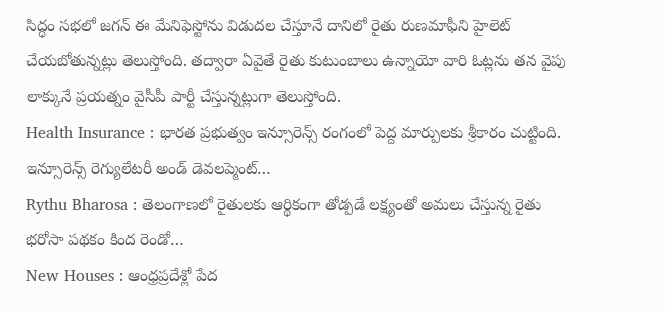సిద్ధం సభలో జగన్ ఈ మేనిఫెస్టోను విడుదల చేస్తూనే దానిలో రైతు రుణమాఫీని హైలెట్ చేయబోతున్నట్లు తెలుస్తోంది. తద్వారా ఏవైతే రైతు కుటుంబాలు ఉన్నాయో వారి ఓట్లను తన వైపు లాక్కునే ప్రయత్నం వైసీపీ పార్టీ చేస్తున్నట్లుగా తెలుస్తోంది.
Health Insurance : భారత ప్రభుత్వం ఇన్సూరెన్స్ రంగంలో పెద్ద మార్పులకు శ్రీకారం చుట్టింది. ఇన్సూరెన్స్ రెగ్యులేటరీ అండ్ డెవలప్మెంట్…
Rythu Bharosa : తెలంగాణలో రైతులకు ఆర్థికంగా తోడ్పడే లక్ష్యంతో అమలు చేస్తున్న రైతు భరోసా పథకం కింద రెండో…
New Houses : ఆంధ్రప్రదేశ్లో పేద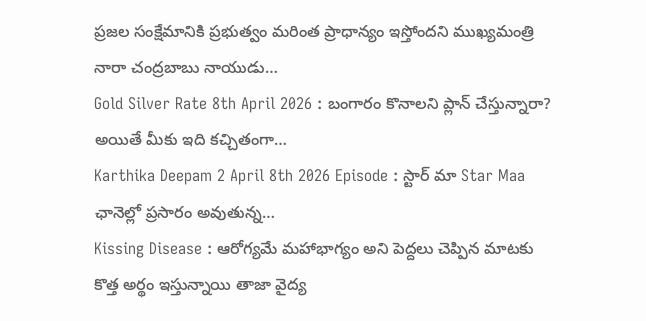ప్రజల సంక్షేమానికి ప్రభుత్వం మరింత ప్రాధాన్యం ఇస్తోందని ముఖ్యమంత్రి నారా చంద్రబాబు నాయుడు…
Gold Silver Rate 8th April 2026 : బంగారం కొనాలని ప్లాన్ చేస్తున్నారా? అయితే మీకు ఇది కచ్చితంగా…
Karthika Deepam 2 April 8th 2026 Episode : స్టార్ మా Star Maa ఛానెల్లో ప్రసారం అవుతున్న…
Kissing Disease : ఆరోగ్యమే మహాభాగ్యం అని పెద్దలు చెప్పిన మాటకు కొత్త అర్థం ఇస్తున్నాయి తాజా వైద్య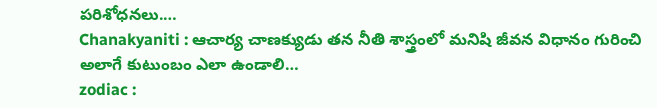పరిశోధనలు.…
Chanakyaniti : ఆచార్య చాణక్యుడు తన నీతి శాస్త్రంలో మనిషి జీవన విధానం గురించి అలాగే కుటుంబం ఎలా ఉండాలి…
zodiac :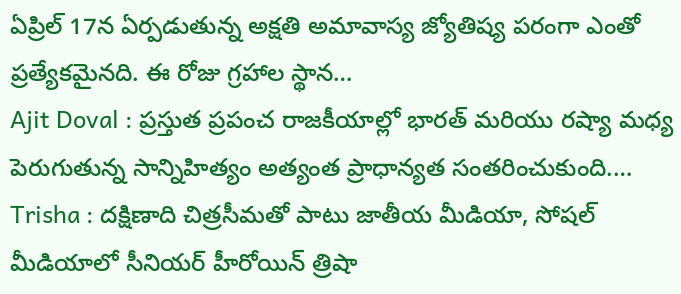ఏప్రిల్ 17న ఏర్పడుతున్న అక్షతి అమావాస్య జ్యోతిష్య పరంగా ఎంతో ప్రత్యేకమైనది. ఈ రోజు గ్రహాల స్థాన…
Ajit Doval : ప్రస్తుత ప్రపంచ రాజకీయాల్లో భారత్ మరియు రష్యా మధ్య పెరుగుతున్న సాన్నిహిత్యం అత్యంత ప్రాధాన్యత సంతరించుకుంది.…
Trisha : దక్షిణాది చిత్రసీమతో పాటు జాతీయ మీడియా, సోషల్ మీడియాలో సీనియర్ హీరోయిన్ త్రిషా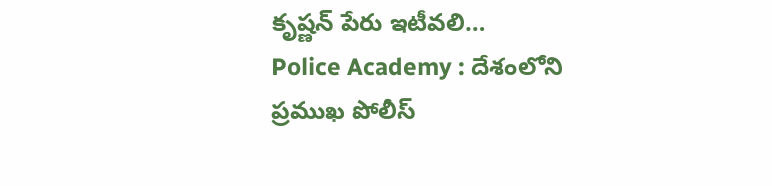కృష్ణన్ పేరు ఇటీవలి…
Police Academy : దేశంలోని ప్రముఖ పోలీస్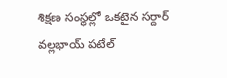శిక్షణ సంస్థల్లో ఒకటైన సర్దార్ వల్లభాయ్ పటేల్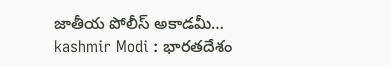జాతీయ పోలీస్ అకాడమీ…
kashmir Modi : భారతదేశం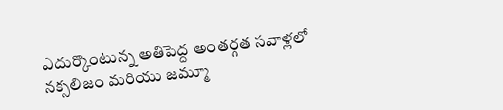ఎదుర్కొంటున్న అతిపెద్ద అంతర్గత సవాళ్లలో నక్సలిజం మరియు జమ్మూ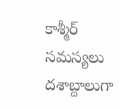కాశ్మీర్ సమస్యలు దశాబ్దాలుగా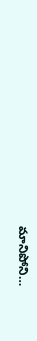మానిపోని…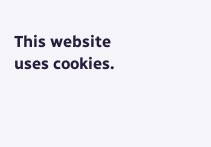This website uses cookies.